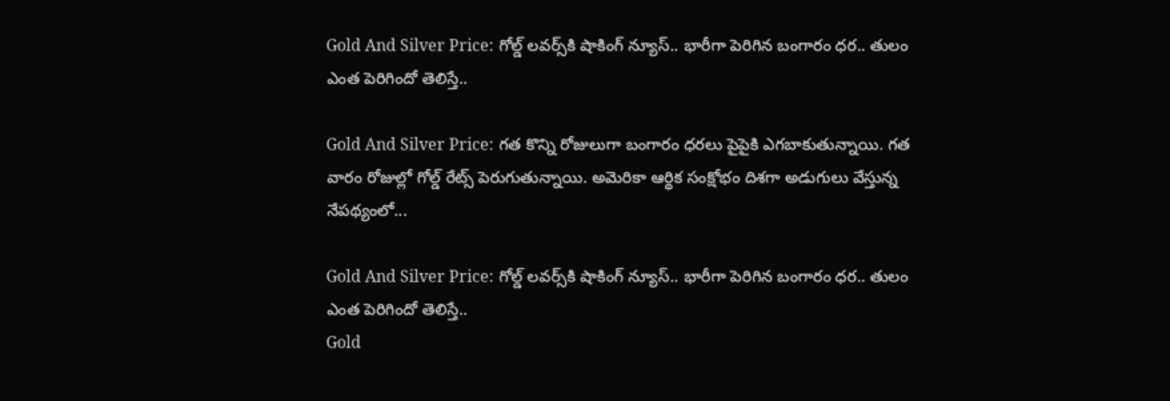Gold And Silver Price: గోల్డ్‌ లవర్స్‌కి షాకింగ్‌ న్యూస్‌.. భారీగా పెరిగిన బంగారం ధర.. తులం ఎంత పెరిగిందో తెలిస్తే..

Gold And Silver Price: గత కొన్ని రోజులుగా బంగారం ధరలు పైపైకి ఎగబాకుతున్నాయి. గత వారం రోజుల్లో గోల్డ్‌ రేట్స్‌ పెరుగుతున్నాయి. అమెరికా ఆర్థిక సంక్షోభం దిశగా అడుగులు వేస్తున్న నేపథ్యంలో...

Gold And Silver Price: గోల్డ్‌ లవర్స్‌కి షాకింగ్‌ న్యూస్‌.. భారీగా పెరిగిన బంగారం ధర.. తులం ఎంత పెరిగిందో తెలిస్తే..
Gold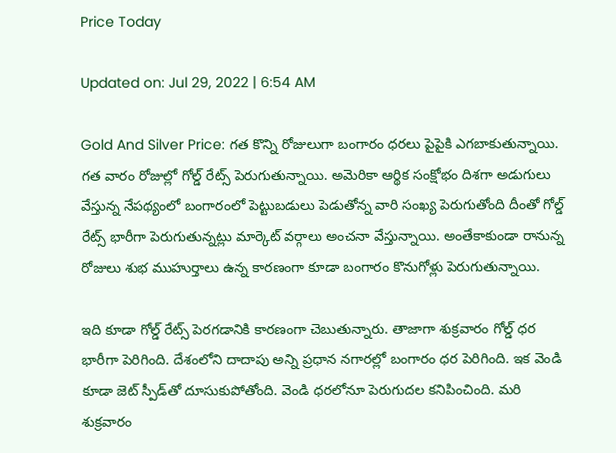Price Today

Updated on: Jul 29, 2022 | 6:54 AM

Gold And Silver Price: గత కొన్ని రోజులుగా బంగారం ధరలు పైపైకి ఎగబాకుతున్నాయి. గత వారం రోజుల్లో గోల్డ్‌ రేట్స్‌ పెరుగుతున్నాయి. అమెరికా ఆర్థిక సంక్షోభం దిశగా అడుగులు వేస్తున్న నేపథ్యంలో బంగారంలో పెట్టుబడులు పెడుతోన్న వారి సంఖ్య పెరుగుతోంది దీంతో గోల్డ్‌ రేట్స్‌ భారీగా పెరుగుతున్నట్లు మార్కెట్‌ వర్గాలు అంచనా వేస్తున్నాయి. అంతేకాకుండా రానున్న రోజులు శుభ ముహుర్తాలు ఉన్న కారణంగా కూడా బంగారం కొనుగోళ్లు పెరుగుతున్నాయి.

ఇది కూడా గోల్డ్‌ రేట్స్‌ పెరగడానికి కారణంగా చెబుతున్నారు. తాజాగా శుక్రవారం గోల్డ్‌ ధర భారీగా పెరిగింది. దేశంలోని దాదాపు అన్ని ప్రధాన నగారల్లో బంగారం ధర పెరిగింది. ఇక వెండి కూడా జెట్‌ స్పీడ్‌తో దూసుకుపోతోంది. వెండి ధరలోనూ పెరుగుదల కనిపించింది. మరి శుక్రవారం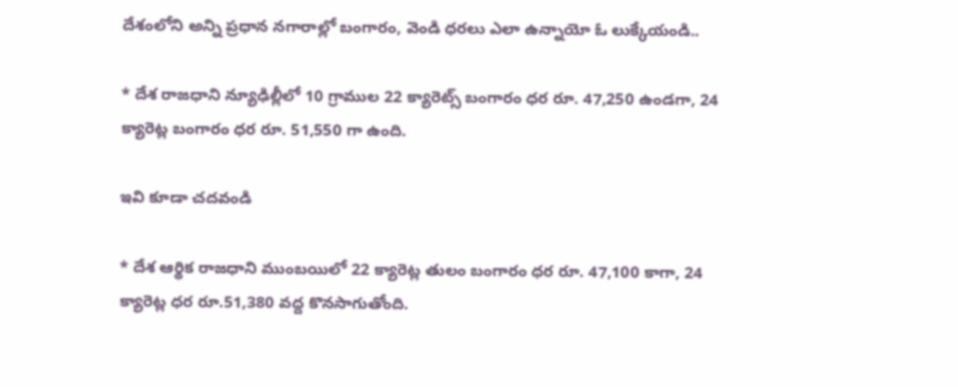దేశంలోని అన్ని ప్రధాన నగారాల్లో బంగారం, వెండి ధరలు ఎలా ఉన్నాయో ఓ లుక్కేయండి..

* దేశ రాజధాని న్యూఢిల్లీలో 10 గ్రాముల 22 క్యారెట్స్‌ బంగారం ధర రూ. 47,250 ఉండగా, 24 క్యారెట్ల బంగారం ధర రూ. 51,550 గా ఉంది.

ఇవి కూడా చదవండి

* దేశ ఆర్థిక రాజధాని ముంబయిలో 22 క్యారెట్ల తులం బంగారం ధర రూ. 47,100 కాగా, 24 క్యారెట్ల ధర రూ.51,380 వద్ద కొనసాగుతోంది.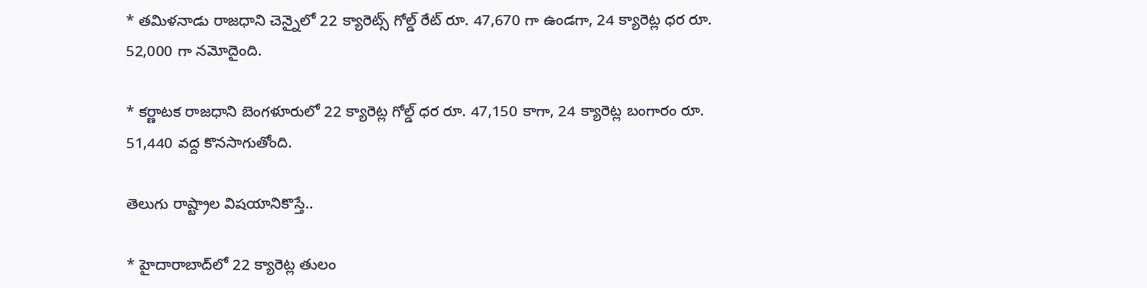* తమిళనాడు రాజధాని చెన్నైలో 22 క్యారెట్స్‌ గోల్డ్‌ రేట్‌ రూ. 47,670 గా ఉండగా, 24 క్యారెట్ల ధర రూ. 52,000 గా నమోదైంది.

* కర్ణాటక రాజధాని బెంగళూరులో 22 క్యారెట్ల గోల్డ్‌ ధర రూ. 47,150 కాగా, 24 క్యారెట్ల బంగారం రూ. 51,440 వద్ద కొనసాగుతోంది.

తెలుగు రాష్ట్రాల విషయానికొస్తే..

* హైదారాబాద్‌లో 22 క్యారెట్ల తులం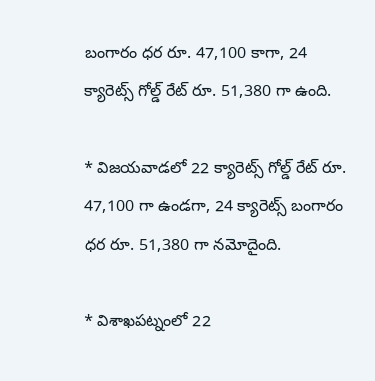బంగారం ధర రూ. 47,100 కాగా, 24 క్యారెట్స్‌ గోల్డ్ రేట్‌ రూ. 51,380 గా ఉంది.

* విజయవాడలో 22 క్యారెట్స్‌ గోల్డ్‌ రేట్‌ రూ. 47,100 గా ఉండగా, 24 క్యారెట్స్‌ బంగారం ధర రూ. 51,380 గా నమోదైంది.

* విశాఖపట్నంలో 22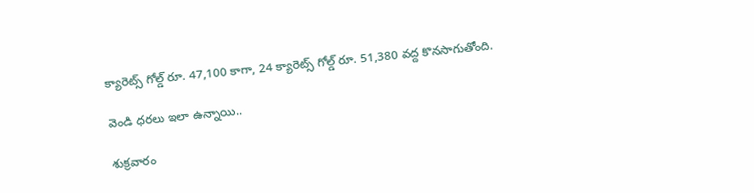క్యారెట్స్‌ గోల్డ్‌ రూ. 47,100 కాగా, 24 క్యారెట్స్‌ గోల్డ్‌ రూ. 51,380 వద్ద కొనసాగుతోంది.

వెండి ధరలు ఇలా ఉన్నాయి..

శుక్రవారం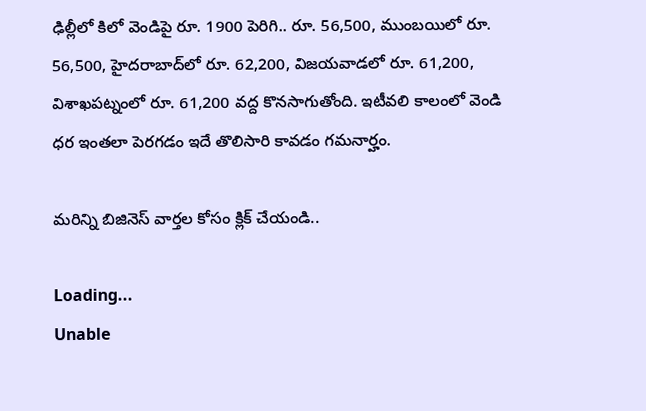ఢిల్లీలో కిలో వెండిపై రూ. 1900 పెరిగి.. రూ. 56,500, ముంబయిలో రూ. 56,500, హైదరాబాద్‌లో రూ. 62,200, విజయవాడలో రూ. 61,200, విశాఖపట్నంలో రూ. 61,200 వద్ద కొనసాగుతోంది. ఇటీవలి కాలంలో వెండి ధర ఇంతలా పెరగడం ఇదే తొలిసారి కావడం గమనార్హం.

మరిన్ని బిజినెస్ వార్తల కోసం క్లిక్ చేయండి..

Loading...
Unable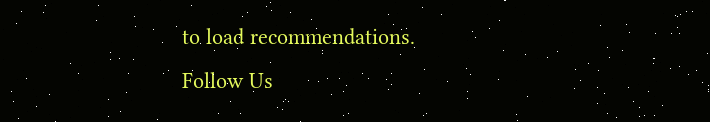to load recommendations.
Follow Us